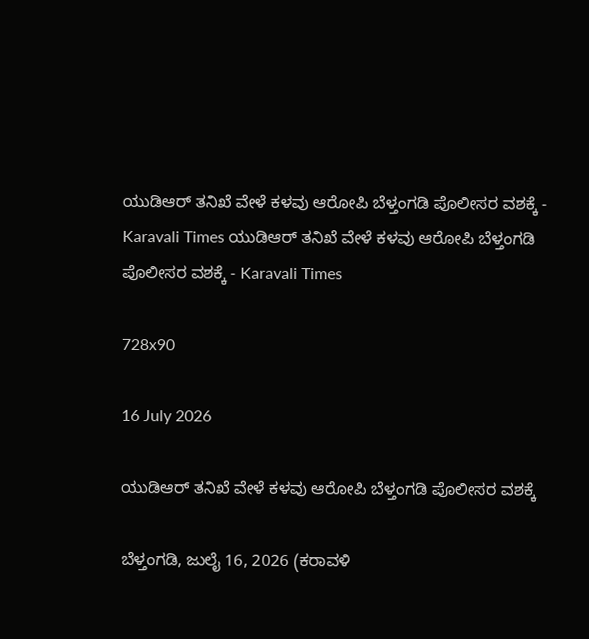ಯುಡಿಆರ್ ತನಿಖೆ ವೇಳೆ ಕಳವು ಆರೋಪಿ ಬೆಳ್ತಂಗಡಿ ಪೊಲೀಸರ ವಶಕ್ಕೆ - Karavali Times ಯುಡಿಆರ್ ತನಿಖೆ ವೇಳೆ ಕಳವು ಆರೋಪಿ ಬೆಳ್ತಂಗಡಿ ಪೊಲೀಸರ ವಶಕ್ಕೆ - Karavali Times

728x90

16 July 2026

ಯುಡಿಆರ್ ತನಿಖೆ ವೇಳೆ ಕಳವು ಆರೋಪಿ ಬೆಳ್ತಂಗಡಿ ಪೊಲೀಸರ ವಶಕ್ಕೆ

ಬೆಳ್ತಂಗಡಿ, ಜುಲೈ 16, 2026 (ಕರಾವಳಿ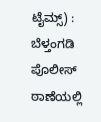ಟೈಮ್ಸ್) : ಬೆಳ್ತಂಗಡಿ ಪೊಲೀಸ್ ಠಾಣೆಯಲ್ಲಿ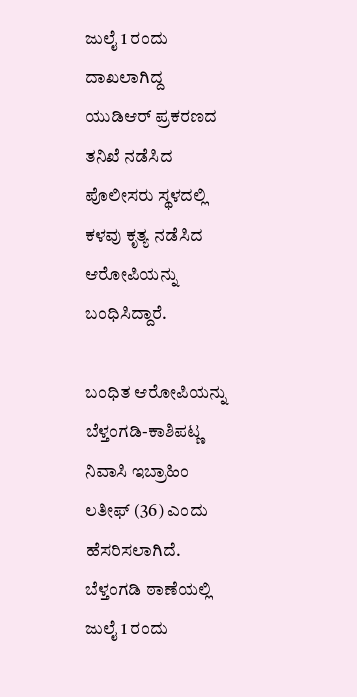ಜುಲೈ 1 ರಂದು ದಾಖಲಾಗಿದ್ದ ಯುಡಿಆರ್ ಪ್ರಕರಣದ ತನಿಖೆ ನಡೆಸಿದ ಪೊಲೀಸರು ಸ್ಥಳದಲ್ಲಿ ಕಳವು ಕೃತ್ಯ ನಡೆಸಿದ ಆರೋಪಿಯನ್ನು ಬಂಧಿಸಿದ್ದಾರೆ.

ಬಂಧಿತ ಆರೋಪಿಯನ್ನು ಬೆಳ್ತಂಗಡಿ-ಕಾಶಿಪಟ್ಣ ನಿವಾಸಿ ಇಬ್ರಾಹಿಂ ಲತೀಫ್ (36) ಎಂದು ಹೆಸರಿಸಲಾಗಿದೆ. ಬೆಳ್ತಂಗಡಿ ಠಾಣೆಯಲ್ಲಿ ಜುಲೈ 1 ರಂದು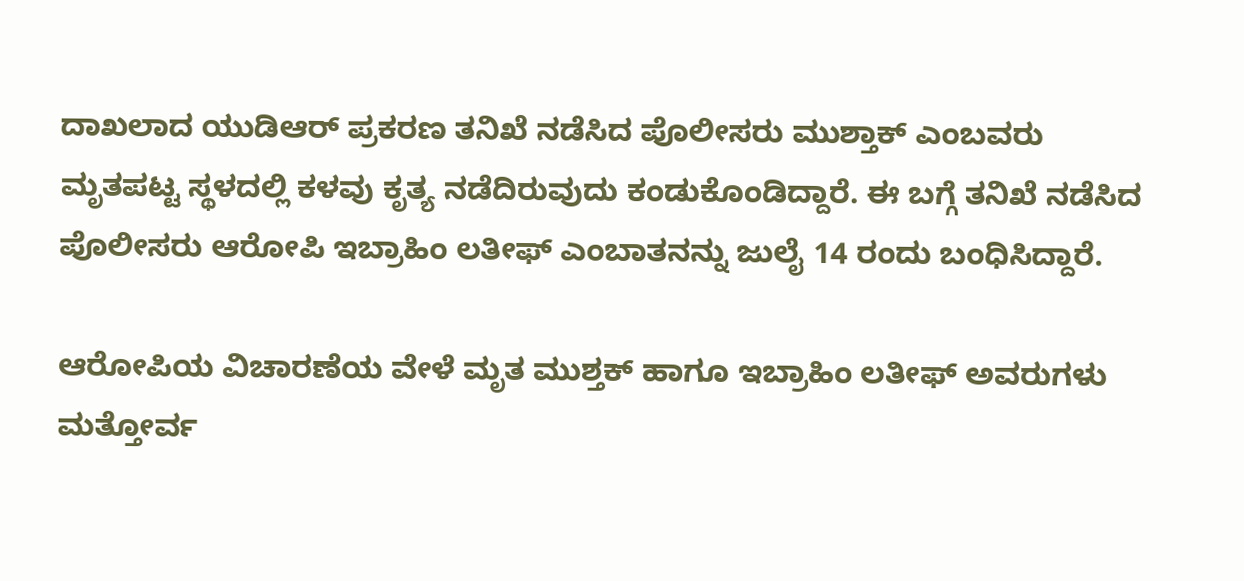ದಾಖಲಾದ ಯುಡಿಆರ್ ಪ್ರಕರಣ ತನಿಖೆ ನಡೆಸಿದ ಪೊಲೀಸರು ಮುಶ್ತಾಕ್ ಎಂಬವರು ಮೃತಪಟ್ಟ ಸ್ಥಳದಲ್ಲಿ ಕಳವು ಕೃತ್ಯ ನಡೆದಿರುವುದು ಕಂಡುಕೊಂಡಿದ್ದಾರೆ. ಈ ಬಗ್ಗೆ ತನಿಖೆ ನಡೆಸಿದ ಪೊಲೀಸರು ಆರೋಪಿ ಇಬ್ರಾಹಿಂ ಲತೀಫ್ ಎಂಬಾತನನ್ನು ಜುಲೈ 14 ರಂದು ಬಂಧಿಸಿದ್ದಾರೆ.

ಆರೋಪಿಯ ವಿಚಾರಣೆಯ ವೇಳೆ ಮೃತ ಮುಶ್ತಕ್ ಹಾಗೂ ಇಬ್ರಾಹಿಂ ಲತೀಫ್ ಅವರುಗಳು ಮತ್ತೋರ್ವ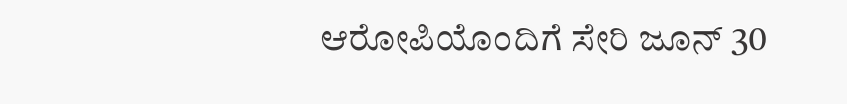ಆರೋಪಿಯೊಂದಿಗೆ ಸೇರಿ ಜೂನ್ 30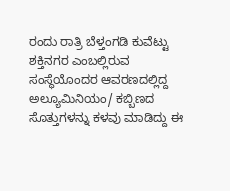ರಂದು ರಾತ್ರಿ ಬೆಳ್ತಂಗಡಿ ಕುವೆಟ್ಟು ಶಕ್ತಿನಗರ ಎಂಬಲ್ಲಿರುವ ಸಂಸ್ಥೆಯೊಂದರ ಆವರಣದಲ್ಲಿದ್ದ ಅಲ್ಯೂಮಿನಿಯಂ/ ಕಬ್ಬಿಣದ ಸೊತ್ತುಗಳನ್ನು ಕಳವು ಮಾಡಿದ್ದು ಈ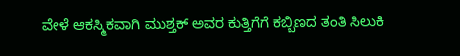ವೇಳೆ ಆಕಸ್ಮಿಕವಾಗಿ ಮುಶ್ತಕ್ ಅವರ ಕುತ್ತಿಗೆಗೆ ಕಬ್ಬಿಣದ ತಂತಿ ಸಿಲುಕಿ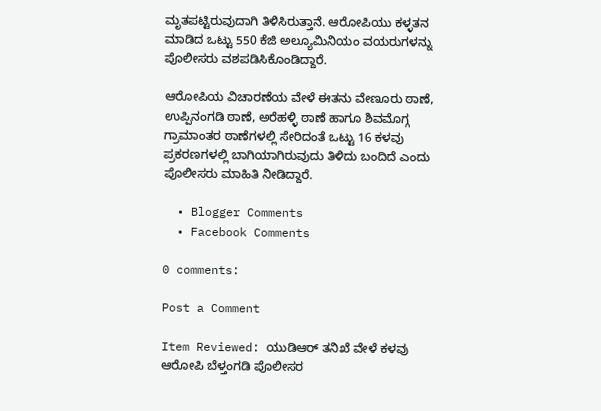ಮೃತಪಟ್ಟಿರುವುದಾಗಿ ತಿಳಿಸಿರುತ್ತಾನೆ. ಆರೋಪಿಯು ಕಳ್ಳತನ ಮಾಡಿದ ಒಟ್ಟು 550 ಕೆಜಿ ಅಲ್ಯೂಮಿನಿಯಂ ವಯರುಗಳನ್ನು ಪೊಲೀಸರು ವಶಪಡಿಸಿಕೊಂಡಿದ್ದಾರೆ.

ಆರೋಪಿಯ ವಿಚಾರಣೆಯ ವೇಳೆ ಈತನು ವೇಣೂರು ಠಾಣೆ, ಉಪ್ಪಿನಂಗಡಿ ಠಾಣೆ, ಅರೆಹಳ್ಳಿ ಠಾಣೆ ಹಾಗೂ ಶಿವಮೊಗ್ಗ ಗ್ರಾಮಾಂತರ ಠಾಣೆಗಳಲ್ಲಿ ಸೇರಿದಂತೆ ಒಟ್ಟು 16 ಕಳವು ಪ್ರಕರಣಗಳಲ್ಲಿ ಬಾಗಿಯಾಗಿರುವುದು ತಿಳಿದು ಬಂದಿದೆ ಎಂದು ಪೊಲೀಸರು ಮಾಹಿತಿ ನೀಡಿದ್ದಾರೆ.

  • Blogger Comments
  • Facebook Comments

0 comments:

Post a Comment

Item Reviewed: ಯುಡಿಆರ್ ತನಿಖೆ ವೇಳೆ ಕಳವು ಆರೋಪಿ ಬೆಳ್ತಂಗಡಿ ಪೊಲೀಸರ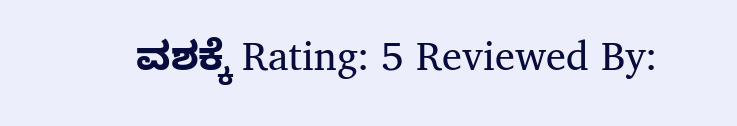ವಶಕ್ಕೆ Rating: 5 Reviewed By: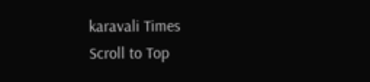karavali Times
Scroll to Top